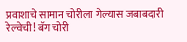प्रवाशाचे सामान चोरीला गेल्यास जबाबदारी रेल्वेची! बॅग चोरी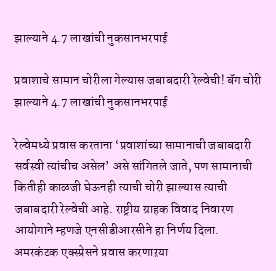झाल्याने 4.7 लाखांची नुकसानभरपाई

प्रवाशाचे सामान चोरीला गेल्यास जबाबदारी रेल्वेची! बॅग चोरी झाल्याने 4.7 लाखांची नुकसानभरपाई

रेल्वेमध्ये प्रवास करताना ‘प्रवाशांच्या सामानाची जबाबदारी सर्वस्वी त्यांचीच असेल’ असे सांगितले जाते, पण सामानाची कितीही काळजी घेऊनही त्याची चोरी झाल्यास त्याची जबाबदारी रेल्वेची आहे. राष्ट्रीय ग्राहक विवाद निवारण आयोगाने म्हणजे एनसीडीआरसीने हा निर्णय दिला.  अमरकंटक एक्स्प्रेसने प्रवास करणाऱया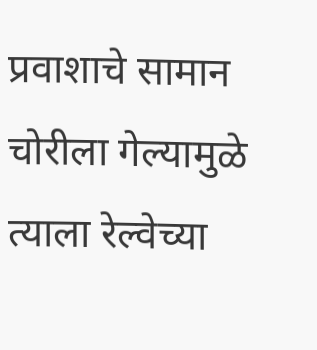प्रवाशाचे सामान चोरीला गेल्यामुळे त्याला रेल्वेच्या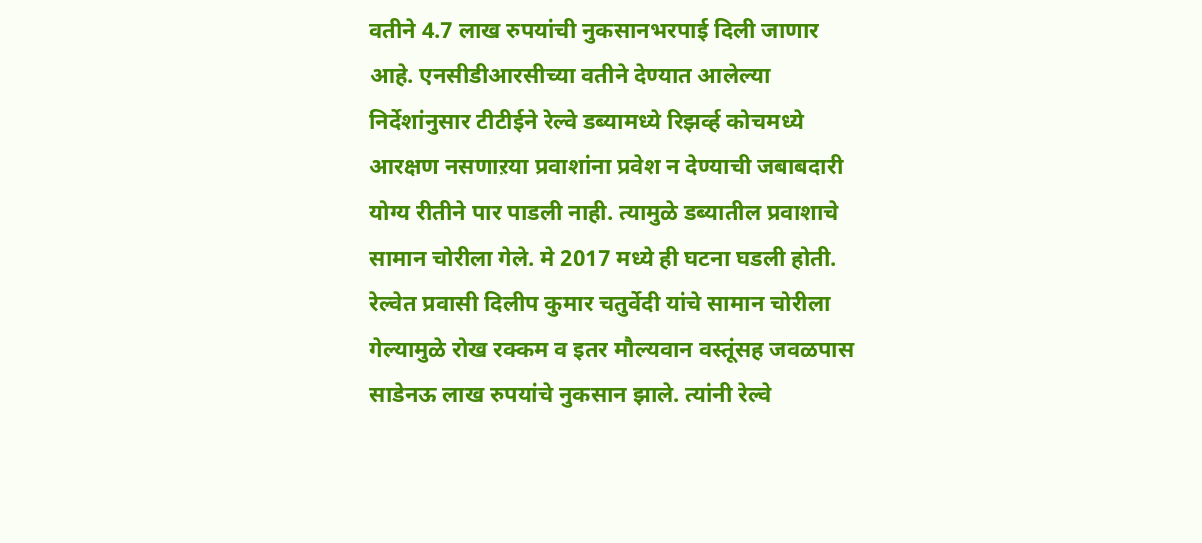वतीने 4.7 लाख रुपयांची नुकसानभरपाई दिली जाणार आहे. एनसीडीआरसीच्या वतीने देण्यात आलेल्या निर्देशांनुसार टीटीईने रेल्वे डब्यामध्ये रिझर्व्ह कोचमध्ये आरक्षण नसणाऱया प्रवाशांना प्रवेश न देण्याची जबाबदारी योग्य रीतीने पार पाडली नाही. त्यामुळे डब्यातील प्रवाशाचे सामान चोरीला गेले. मे 2017 मध्ये ही घटना घडली होती. रेल्वेत प्रवासी दिलीप कुमार चतुर्वेदी यांचे सामान चोरीला गेल्यामुळे रोख रक्कम व इतर मौल्यवान वस्तूंसह जवळपास साडेनऊ लाख रुपयांचे नुकसान झाले. त्यांनी रेल्वे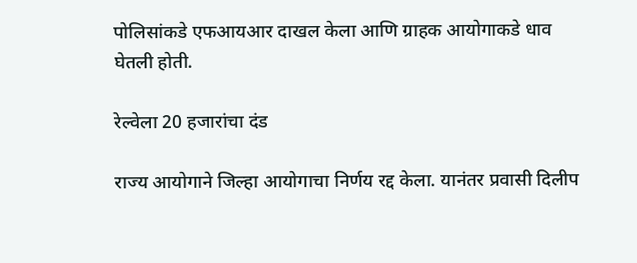पोलिसांकडे एफआयआर दाखल केला आणि ग्राहक आयोगाकडे धाव घेतली होती.

रेल्वेला 20 हजारांचा दंड

राज्य आयोगाने जिल्हा आयोगाचा निर्णय रद्द केला. यानंतर प्रवासी दिलीप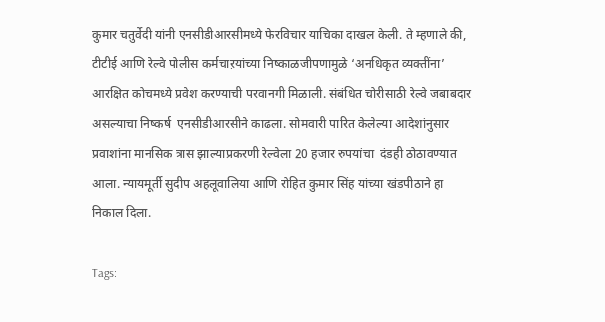कुमार चतुर्वेदी यांनी एनसीडीआरसीमध्ये फेरविचार याचिका दाखल केली. ते म्हणाले की, टीटीई आणि रेल्वे पोलीस कर्मचाऱयांच्या निष्काळजीपणामुळे ‘अनधिकृत व्यक्तींना’ आरक्षित कोचमध्ये प्रवेश करण्याची परवानगी मिळाली. संबंधित चोरीसाठी रेल्वे जबाबदार असल्याचा निष्कर्ष  एनसीडीआरसीने काढला. सोमवारी पारित केलेल्या आदेशांनुसार प्रवाशांना मानसिक त्रास झाल्याप्रकरणी रेल्वेला 20 हजार रुपयांचा  दंडही ठोठावण्यात आला. न्यायमूर्ती सुदीप अहलूवालिया आणि रोहित कुमार सिंह यांच्या खंडपीठाने हा निकाल दिला.

Tags: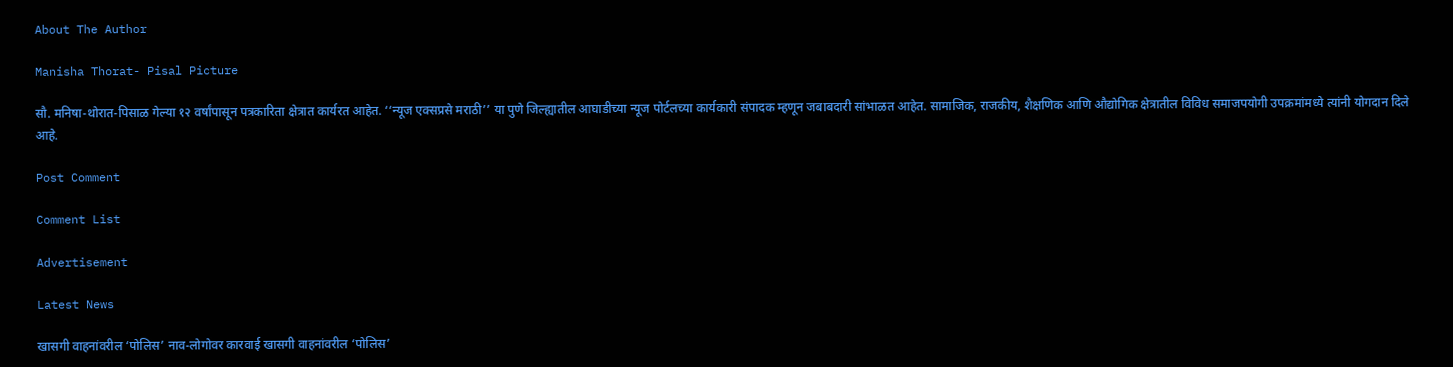About The Author

Manisha Thorat- Pisal Picture

सौ. मनिषा-थोरात-पिसाळ गेल्या १२ वर्षांपासून पत्रकारिता क्षेत्रात कार्यरत आहेत. ‘‘न्यूज एक्सप्रसे मराठी’’ या पुणे जिल्ह्यातील आघाडीच्या न्यूज पोर्टलच्या कार्यकारी संपादक म्हणून जबाबदारी सांभाळत आहेत. सामाजिक, राजकीय, शैक्षणिक आणि औद्योगिक क्षेत्रातील विविध समाजपयोगी उपक्रमांमध्ये त्यांनी योगदान दिले आहे.

Post Comment

Comment List

Advertisement

Latest News

खासगी वाहनांवरील ‘पोलिस’ नाव-लोगोवर कारवाई खासगी वाहनांवरील ‘पोलिस’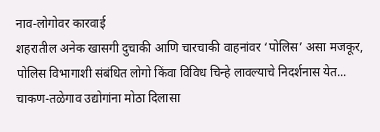नाव-लोगोवर कारवाई
शहरातील अनेक खासगी दुचाकी आणि चारचाकी वाहनांवर ‘पोलिस’ असा मजकूर, पोलिस विभागाशी संबंधित लोगो किंवा विविध चिन्हे लावल्याचे निदर्शनास येत...
चाकण-तळेगाव उद्योगांना मोठा दिलासा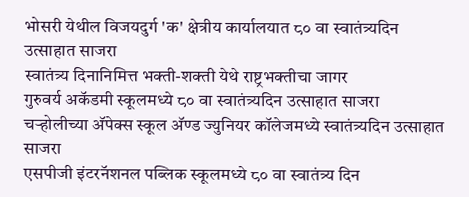भोसरी येथील विजयदुर्ग 'क' क्षेत्रीय कार्यालयात ८० वा स्वातंत्र्यदिन उत्साहात साजरा
स्वातंत्र्य दिनानिमित्त भक्ती-शक्ती येथे राष्ट्रभक्तीचा जागर
गुरुवर्य अकॅडमी स्कूलमध्ये ८० वा स्वातंत्र्यदिन उत्साहात साजरा
चऱ्होलीच्या अ‍ॅपेक्स स्कूल अ‍ॅण्ड ज्युनियर कॉलेजमध्ये स्वातंत्र्यदिन उत्साहात साजरा
एसपीजी इंटरनॅशनल पब्लिक स्कूलमध्ये ८० वा स्वातंत्र्य दिन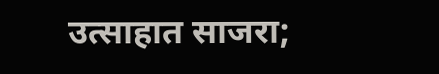उत्साहात साजरा;